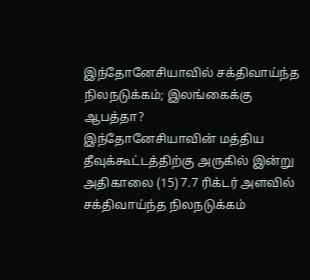இந்தோனேசியாவில் சக்திவாய்ந்த நிலநடுக்கம்; இலங்கைக்கு ஆபத்தா?
இந்தோனேசியாவின் மத்திய தீவுக்கூட்டத்திற்கு அருகில் இன்று அதிகாலை (15) 7.7 ரிக்டர் அளவில் சக்திவாய்ந்த நிலநடுக்கம்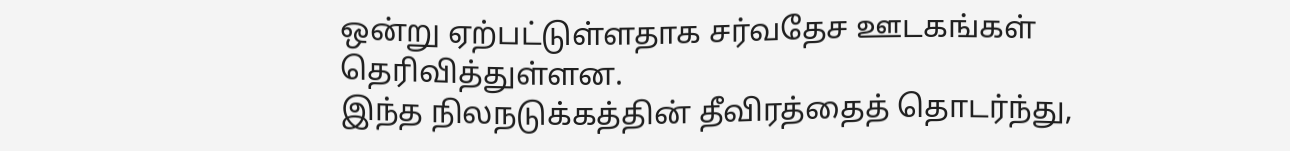ஒன்று ஏற்பட்டுள்ளதாக சர்வதேச ஊடகங்கள் தெரிவித்துள்ளன.
இந்த நிலநடுக்கத்தின் தீவிரத்தைத் தொடர்ந்து,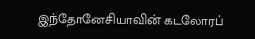இந்தோனேசியாவின் கடலோரப்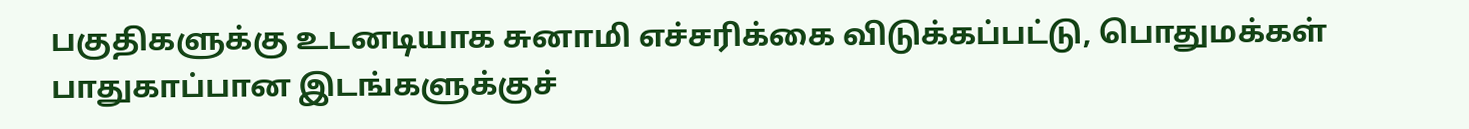பகுதிகளுக்கு உடனடியாக சுனாமி எச்சரிக்கை விடுக்கப்பட்டு, பொதுமக்கள் பாதுகாப்பான இடங்களுக்குச்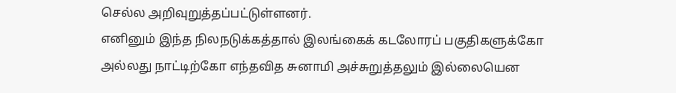செல்ல அறிவுறுத்தப்பட்டுள்ளனர்.
எனினும் இந்த நிலநடுக்கத்தால் இலங்கைக் கடலோரப் பகுதிகளுக்கோ அல்லது நாட்டிற்கோ எந்தவித சுனாமி அச்சுறுத்தலும் இல்லையென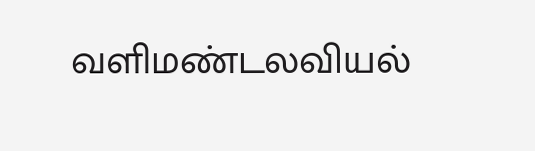வளிமண்டலவியல்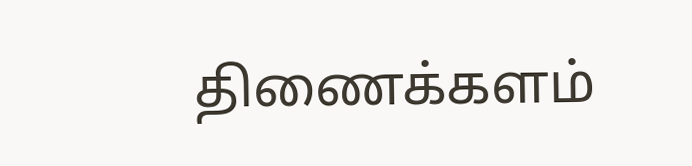திணைக்களம்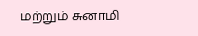மற்றும் சுனாமி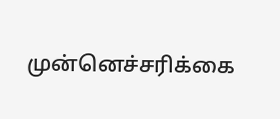முன்னெச்சரிக்கை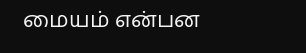மையம் என்பன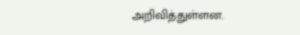அறிவித்துள்ளன.